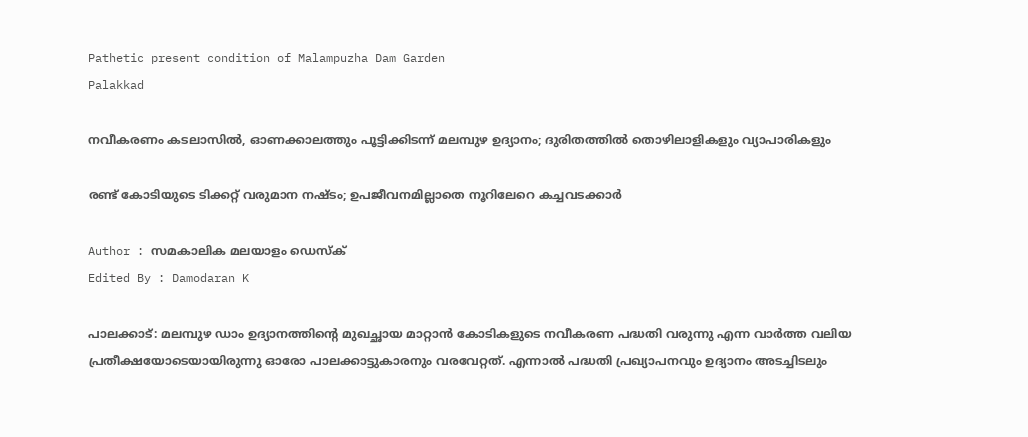Pathetic present condition of Malampuzha Dam Garden
Palakkad

നവീകരണം കടലാസിൽ, ഓണക്കാലത്തും പൂട്ടിക്കിടന്ന് മലമ്പുഴ ഉദ്യാനം; ദുരിതത്തിൽ തൊഴിലാളികളും വ്യാപാരികളും

രണ്ട് കോടിയുടെ ടിക്കറ്റ് വരുമാന നഷ്ടം; ഉപജീവനമില്ലാതെ നൂറിലേറെ കച്ചവടക്കാർ

Author : സമകാലിക മലയാളം ഡെസ്ക്
Edited By : Damodaran K

പാലക്കാട്: മലമ്പുഴ ഡാം ഉദ്യാനത്തിന്റെ മുഖച്ഛായ മാറ്റാൻ കോടികളുടെ നവീകരണ പദ്ധതി വരുന്നു എന്ന വാർത്ത വലിയ പ്രതീക്ഷയോടെയായിരുന്നു ഓരോ പാലക്കാട്ടുകാരനും വരവേറ്റത്. എന്നാൽ പദ്ധതി പ്രഖ്യാപനവും ഉദ്യാനം അടച്ചിടലും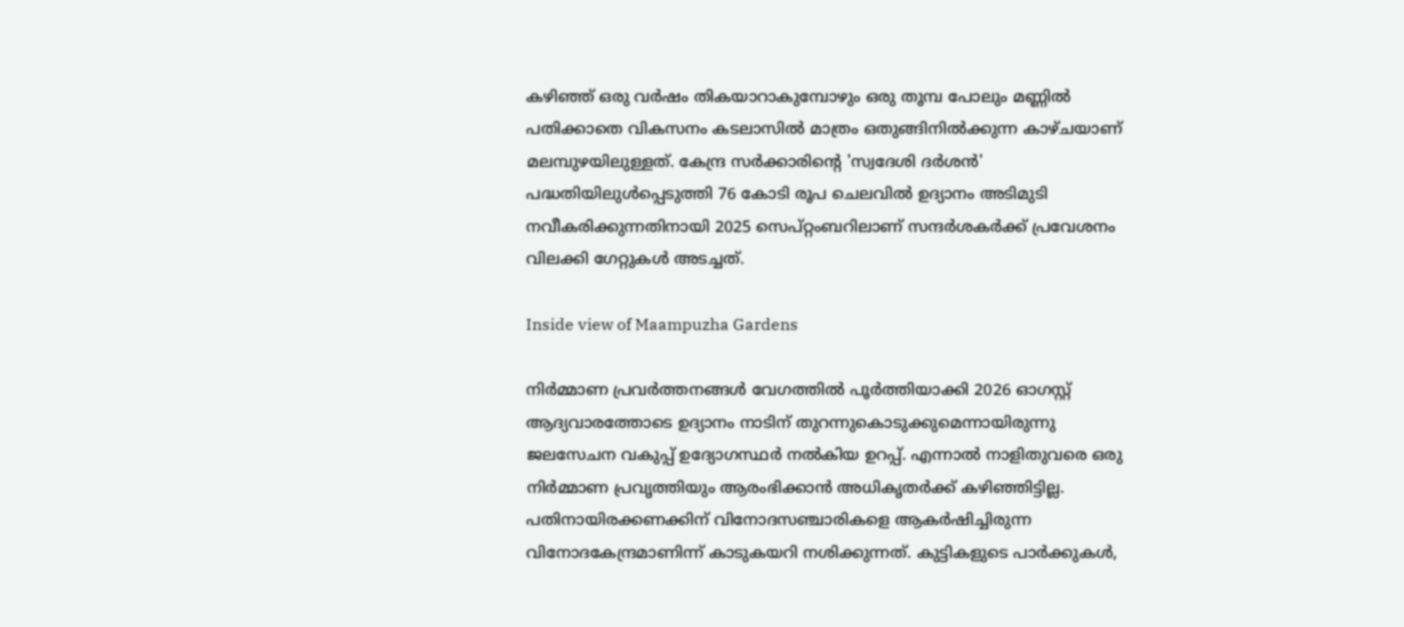കഴിഞ്ഞ് ഒരു വർഷം തികയാറാകുമ്പോഴും ഒരു തൂമ്പ പോലും മണ്ണിൽ പതിക്കാതെ വികസനം കടലാസിൽ മാത്രം ഒതുങ്ങിനിൽക്കുന്ന കാഴ്ചയാണ് മലമ്പുഴയിലുള്ളത്. കേന്ദ്ര സർക്കാരിന്റെ 'സ്വദേശി ദർശൻ' പദ്ധതിയിലുൾപ്പെടുത്തി 76 കോടി രൂപ ചെലവിൽ ഉദ്യാനം അടിമുടി നവീകരിക്കുന്നതിനായി 2025 സെപ്റ്റംബറിലാണ് സന്ദർശകർക്ക് പ്രവേശനം വിലക്കി ഗേറ്റുകൾ അടച്ചത്.

Inside view of Maampuzha Gardens

നിർമ്മാണ പ്രവർത്തനങ്ങൾ വേഗത്തിൽ പൂർത്തിയാക്കി 2026 ഓഗസ്റ്റ് ആദ്യവാരത്തോടെ ഉദ്യാനം നാടിന് തുറന്നുകൊടുക്കുമെന്നായിരുന്നു ജലസേചന വകുപ്പ് ഉദ്യോഗസ്ഥർ നൽകിയ ഉറപ്പ്. എന്നാൽ നാളിതുവരെ ഒരു നിർമ്മാണ പ്രവൃത്തിയും ആരംഭിക്കാൻ അധികൃതർക്ക് കഴിഞ്ഞിട്ടില്ല. പതിനായിരക്കണക്കിന് വിനോദസഞ്ചാരികളെ ആകർഷിച്ചിരുന്ന വിനോദകേന്ദ്രമാണിന്ന് കാടുകയറി നശിക്കുന്നത്. കുട്ടികളുടെ പാർക്കുകൾ,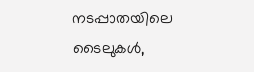നടപ്പാതയിലെ ടൈലുകൾ,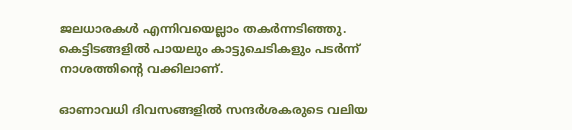ജലധാരകൾ എന്നിവയെല്ലാം തകർന്നടിഞ്ഞു. കെട്ടിടങ്ങളിൽ പായലും കാട്ടുചെടികളും പടർന്ന് നാശത്തിന്റെ വക്കിലാണ്.

ഓണാവധി ദിവസങ്ങളിൽ സന്ദർശകരുടെ വലിയ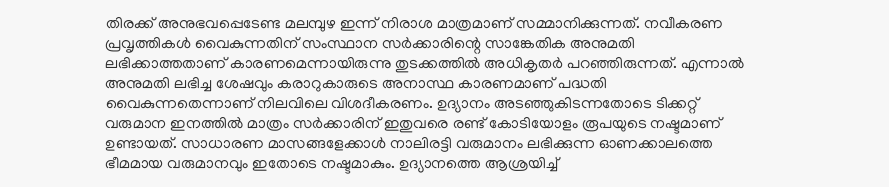തിരക്ക് അനുഭവപ്പെടേണ്ട മലമ്പുഴ ഇന്ന് നിരാശ മാത്രമാണ് സമ്മാനിക്കുന്നത്. നവീകരണ പ്രവൃത്തികൾ വൈകുന്നതിന് സംസ്ഥാന സർക്കാരിന്റെ സാങ്കേതിക അനുമതി ലഭിക്കാത്തതാണ് കാരണമെന്നായിരുന്നു തുടക്കത്തിൽ അധികൃതർ പറഞ്ഞിരുന്നത്. എന്നാൽ അനുമതി ലഭിച്ച ശേഷവും കരാറുകാരുടെ അനാസ്ഥ കാരണമാണ് പദ്ധതി വൈകുന്നതെന്നാണ് നിലവിലെ വിശദീകരണം. ഉദ്യാനം അടഞ്ഞുകിടന്നതോടെ ടിക്കറ്റ് വരുമാന ഇനത്തിൽ മാത്രം സർക്കാരിന് ഇതുവരെ രണ്ട് കോടിയോളം രൂപയുടെ നഷ്ടമാണ് ഉണ്ടായത്. സാധാരണ മാസങ്ങളേക്കാൾ നാലിരട്ടി വരുമാനം ലഭിക്കുന്ന ഓണക്കാലത്തെ ഭീമമായ വരുമാനവും ഇതോടെ നഷ്ടമാകും. ഉദ്യാനത്തെ ആശ്രയിച്ച്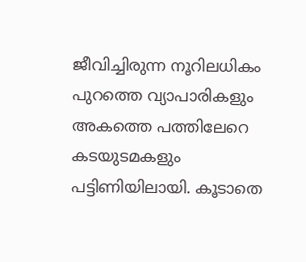ജീവിച്ചിരുന്ന നൂറിലധികം പുറത്തെ വ്യാപാരികളും അകത്തെ പത്തിലേറെ കടയുടമകളും പട്ടിണിയിലായി. കൂടാതെ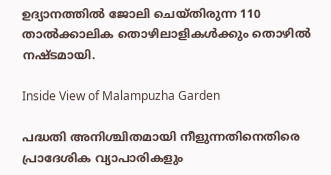ഉദ്യാനത്തിൽ ജോലി ചെയ്തിരുന്ന 110 താൽക്കാലിക തൊഴിലാളികൾക്കും തൊഴിൽ നഷ്ടമായി.

Inside View of Malampuzha Garden

പദ്ധതി അനിശ്ചിതമായി നീളുന്നതിനെതിരെ പ്രാദേശിക വ്യാപാരികളും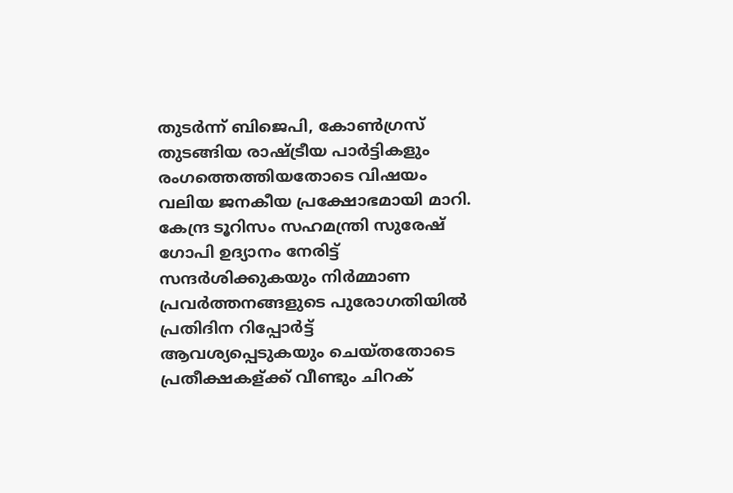തുടർന്ന് ബിജെപി, കോൺഗ്രസ് തുടങ്ങിയ രാഷ്ട്രീയ പാർട്ടികളും രംഗത്തെത്തിയതോടെ വിഷയം വലിയ ജനകീയ പ്രക്ഷോഭമായി മാറി. കേന്ദ്ര ടൂറിസം സഹമന്ത്രി സുരേഷ് ഗോപി ഉദ്യാനം നേരിട്ട് സന്ദർശിക്കുകയും നിർമ്മാണ പ്രവർത്തനങ്ങളുടെ പുരോഗതിയിൽ പ്രതിദിന റിപ്പോർട്ട് ആവശ്യപ്പെടുകയും ചെയ്തതോടെ പ്രതീക്ഷകള്ക്ക് വീണ്ടും ചിറക്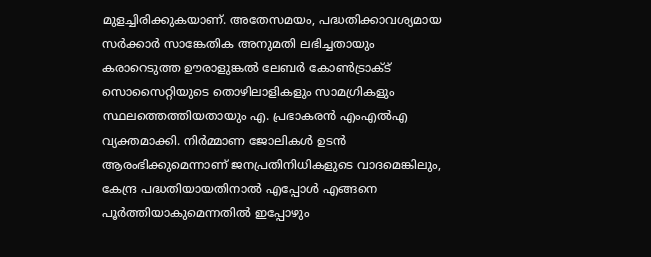മുളച്ചിരിക്കുകയാണ്. അതേസമയം, പദ്ധതിക്കാവശ്യമായ സർക്കാർ സാങ്കേതിക അനുമതി ലഭിച്ചതായും കരാറെടുത്ത ഊരാളുങ്കൽ ലേബർ കോൺട്രാക്ട് സൊസൈറ്റിയുടെ തൊഴിലാളികളും സാമഗ്രികളും സ്ഥലത്തെത്തിയതായും എ. പ്രഭാകരൻ എംഎൽഎ വ്യക്തമാക്കി. നിർമ്മാണ ജോലികൾ ഉടൻ ആരംഭിക്കുമെന്നാണ് ജനപ്രതിനിധികളുടെ വാദമെങ്കിലും, കേന്ദ്ര പദ്ധതിയായതിനാൽ എപ്പോൾ എങ്ങനെ പൂർത്തിയാകുമെന്നതിൽ ഇപ്പോഴും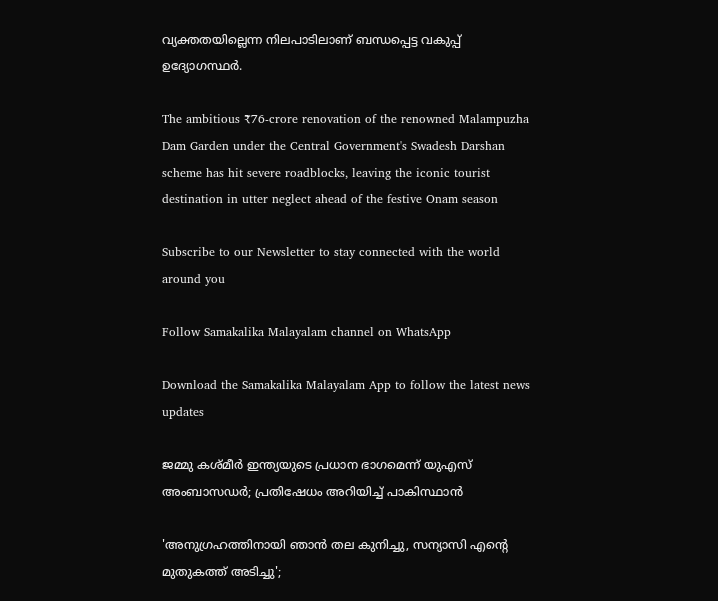വ്യക്തതയില്ലെന്ന നിലപാടിലാണ് ബന്ധപ്പെട്ട വകുപ്പ് ഉദ്യോഗസ്ഥർ.

The ambitious ₹76-crore renovation of the renowned Malampuzha Dam Garden under the Central Government's Swadesh Darshan scheme has hit severe roadblocks, leaving the iconic tourist destination in utter neglect ahead of the festive Onam season

Subscribe to our Newsletter to stay connected with the world around you

Follow Samakalika Malayalam channel on WhatsApp

Download the Samakalika Malayalam App to follow the latest news updates

ജമ്മു കശ്മീര്‍ ഇന്ത്യയുടെ പ്രധാന ഭാഗമെന്ന് യുഎസ് അംബാസഡര്‍; പ്രതിഷേധം അറിയിച്ച് പാകിസ്ഥാന്‍

'അനുഗ്രഹത്തിനായി ഞാൻ തല കുനിച്ചു, സന്യാസി എന്റെ മുതുകത്ത് അടിച്ചു';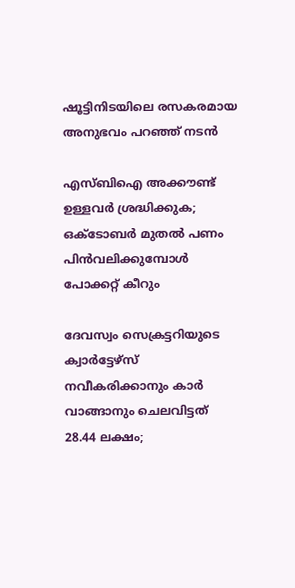ഷൂട്ടിനിടയിലെ രസകരമായ അനുഭവം പറഞ്ഞ് നടൻ

എസ്ബിഐ അക്കൗണ്ട് ഉള്ളവര്‍ ശ്രദ്ധിക്കുക; ഒക്ടോബര്‍ മുതല്‍ പണം പിന്‍വലിക്കുമ്പോള്‍ പോക്കറ്റ് കീറും

ദേവസ്വം സെക്രട്ടറിയുടെ ക്വാര്‍ട്ടേഴ്‌സ് നവീകരിക്കാനും കാര്‍ വാങ്ങാനും ചെലവിട്ടത് 28.44 ലക്ഷം;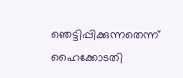ഞെട്ടിപ്പിക്കുന്നതെന്ന് ഹൈക്കോടതി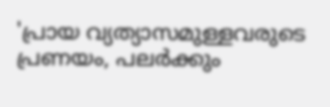'പ്രായ വ്യത്യാസമുള്ളവരുടെ പ്രണയം, പലര്‍ക്കും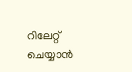റിലേറ്റ് ചെയ്യാന്‍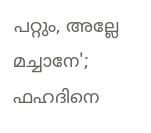പറ്റും, അല്ലേ മച്ചാനേ'; ഫഹദിനെ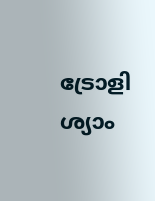ട്രോളി ശ്യാം